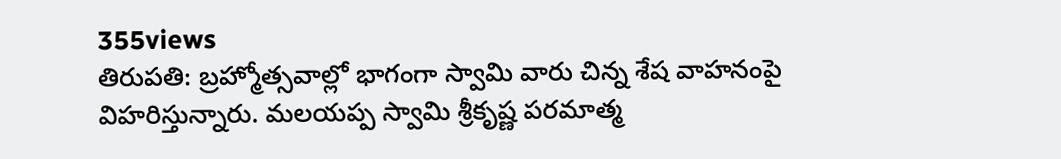355views
తిరుపతి: బ్రహ్మోత్సవాల్లో భాగంగా స్వామి వారు చిన్న శేష వాహనంపై విహరిస్తున్నారు. మలయప్ప స్వామి శ్రీకృష్ణ పరమాత్మ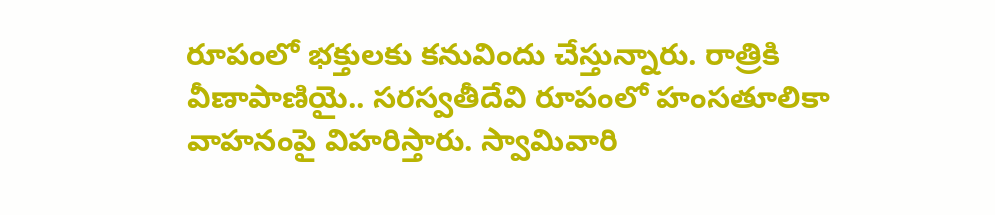రూపంలో భక్తులకు కనువిందు చేస్తున్నారు. రాత్రికి వీణాపాణియై.. సరస్వతీదేవి రూపంలో హంసతూలికా వాహనంపై విహరిస్తారు. స్వామివారి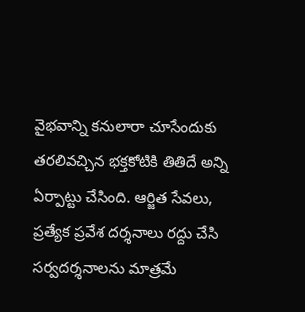వైభవాన్ని కనులారా చూసేందుకు తరలివచ్చిన భక్తకోటికి తితిదే అన్ని ఏర్పాట్టు చేసింది. ఆర్జిత సేవలు, ప్రత్యేక ప్రవేశ దర్శనాలు రద్దు చేసి సర్వదర్శనాలను మాత్రమే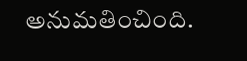అనుమతించింది.